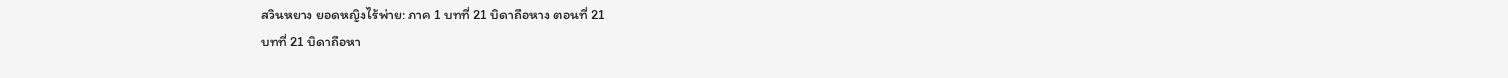สวินหยาง ยอดหญิงไร้พ่าย: ภาค 1 บทที่ 21 บิดาถือหาง ตอนที่ 21
บทที่ 21 บิดาถือหา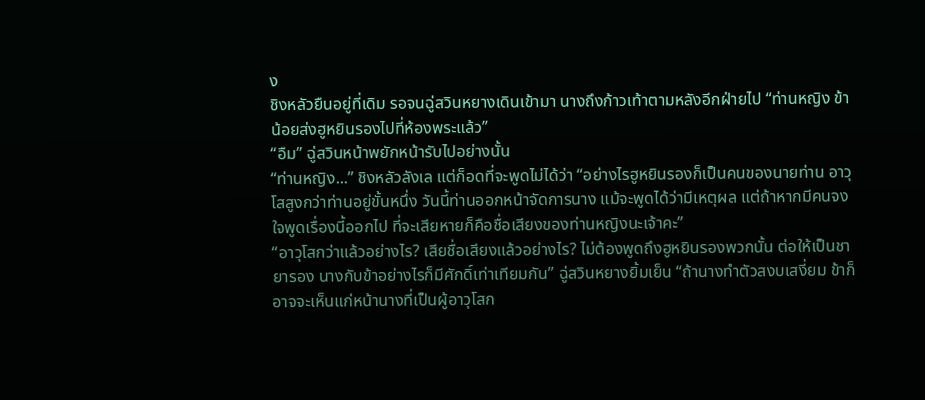ง
ชิงหลัวยืนอยู่ที่เดิม รอจนฉู่สวินหยางเดินเข้ามา นางถึงก้าวเท้าตามหลังอีกฝ่ายไป “ท่านหญิง ข้าน้อยส่งฮูหยินรองไปที่ห้องพระแล้ว”
“อืม” ฉู่สวินหน้าพยักหน้ารับไปอย่างนั้น
“ท่านหญิง...” ชิงหลัวลังเล แต่ก็อดที่จะพูดไม่ได้ว่า “อย่างไรฮูหยินรองก็เป็นคนของนายท่าน อาวุโสสูงกว่าท่านอยู่ขั้นหนึ่ง วันนี้ท่านออกหน้าจัดการนาง แม้จะพูดได้ว่ามีเหตุผล แต่ถ้าหากมีคนจงใจพูดเรื่องนี้ออกไป ที่จะเสียหายก็คือชื่อเสียงของท่านหญิงนะเจ้าคะ”
“อาวุโสกว่าแล้วอย่างไร? เสียชื่อเสียงแล้วอย่างไร? ไม่ต้องพูดถึงฮูหยินรองพวกนั้น ต่อให้เป็นชายารอง นางกับข้าอย่างไรก็มีศักดิ์เท่าเทียมกัน” ฉู่สวินหยางยิ้มเย็น “ถ้านางทำตัวสงบเสงี่ยม ข้าก็อาจจะเห็นแก่หน้านางที่เป็นผู้อาวุโสก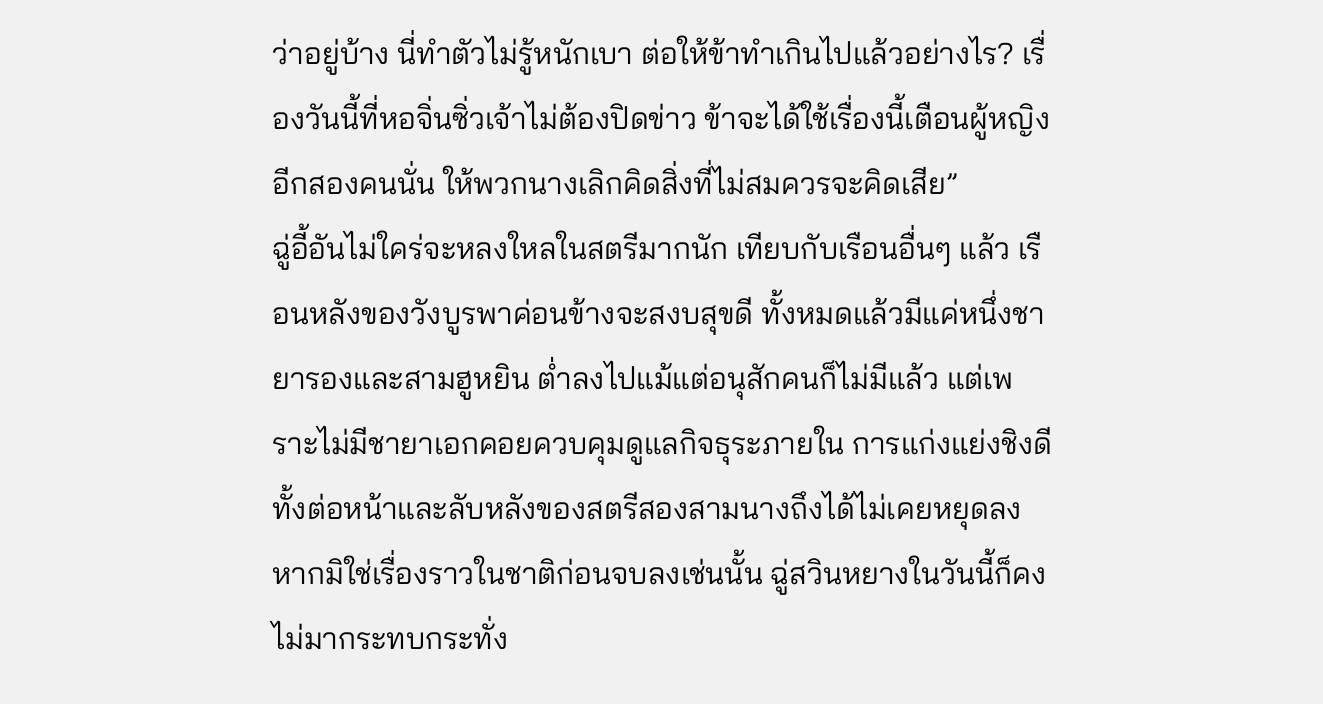ว่าอยู่บ้าง นี่ทำตัวไม่รู้หนักเบา ต่อให้ข้าทำเกินไปแล้วอย่างไร? เรื่องวันนี้ที่หอจิ่นซิ่วเจ้าไม่ต้องปิดข่าว ข้าจะได้ใช้เรื่องนี้เตือนผู้หญิงอีกสองคนนั่น ให้พวกนางเลิกคิดสิ่งที่ไม่สมควรจะคิดเสีย”
ฉู่อี้อันไม่ใคร่จะหลงใหลในสตรีมากนัก เทียบกับเรือนอื่นๆ แล้ว เรือนหลังของวังบูรพาค่อนข้างจะสงบสุขดี ทั้งหมดแล้วมีแค่หนึ่งชายารองและสามฮูหยิน ต่ำลงไปแม้แต่อนุสักคนก็ไม่มีแล้ว แต่เพราะไม่มีชายาเอกคอยควบคุมดูแลกิจธุระภายใน การแก่งแย่งชิงดีทั้งต่อหน้าและลับหลังของสตรีสองสามนางถึงได้ไม่เคยหยุดลง
หากมิใช่เรื่องราวในชาติก่อนจบลงเช่นนั้น ฉู่สวินหยางในวันนี้ก็คงไม่มากระทบกระทั่ง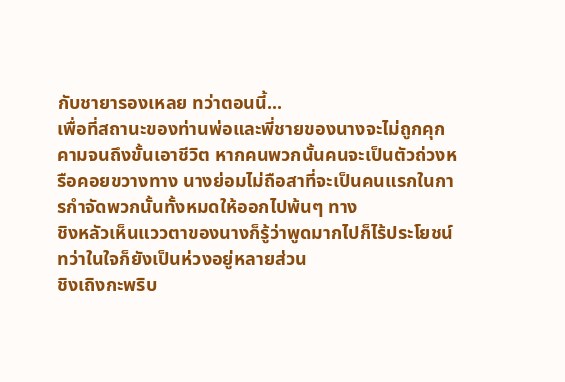กับชายารองเหลย ทว่าตอนนี้...
เพื่อที่สถานะของท่านพ่อและพี่ชายของนางจะไม่ถูกคุกคามจนถึงขั้นเอาชีวิต หากคนพวกนั้นคนจะเป็นตัวถ่วงหรือคอยขวางทาง นางย่อมไม่ถือสาที่จะเป็นคนแรกในการกำจัดพวกนั้นทั้งหมดให้ออกไปพ้นๆ ทาง
ชิงหลัวเห็นแววตาของนางก็รู้ว่าพูดมากไปก็ไร้ประโยชน์ ทว่าในใจก็ยังเป็นห่วงอยู่หลายส่วน
ชิงเถิงกะพริบ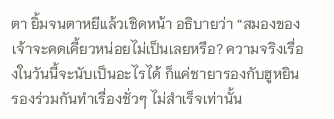ตา ยิ้มจนตาหยีแล้วเชิดหน้า อธิบายว่า “สมองของเจ้าจะคดเคี้ยวหน่อยไม่เป็นเลยหรือ? ความจริงเรื่องในวันนี้จะนับเป็นอะไรได้ ก็แค่ชายารองกับฮูหยินรองร่วมกันทำเรื่องชั่วๆ ไม่สำเร็จเท่านั้น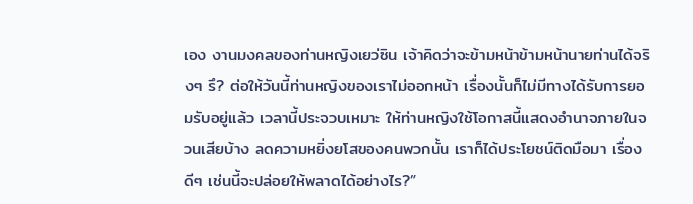เอง งานมงคลของท่านหญิงเยว่ซิน เจ้าคิดว่าจะข้ามหน้าข้ามหน้านายท่านได้จริงๆ รึ? ต่อให้วันนี้ท่านหญิงของเราไม่ออกหน้า เรื่องนั้นก็ไม่มีทางได้รับการยอมรับอยู่แล้ว เวลานี้ประจวบเหมาะ ให้ท่านหญิงใช้โอกาสนี้แสดงอำนาจภายในจวนเสียบ้าง ลดความหยิ่งยโสของคนพวกนั้น เราก็ได้ประโยชน์ติดมือมา เรื่องดีๆ เช่นนี้จะปล่อยให้พลาดได้อย่างไร?”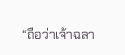“ถือว่าเจ้าฉลา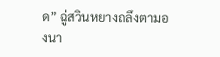ด” ฉู่สวินหยางถลึงตามองนา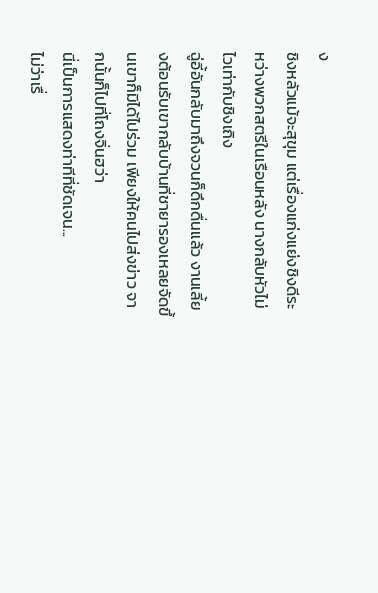ง
ชิงหลัวแม้จะสุขุม แต่เรื่องแก่งแย่งชิงดีระหว่างพวกสตรีในเรือนหลัง นางกลับหัวไม่ไวเท่ากับชิงเถิง
ฉู่อี้อันกลับมาถึงจวนก็ดึกดื่นแล้ว งานเลี้ยงต้อนรับเขากลับบ้านที่ชายารองเหลยจัดขึ้นเขาก็มิได้ไปร่วม เพียงให้คนไปส่งข่าว จากนั้นก็ไปที่โถงจิ่นฮว่า
นี่เป็นการแสดงท่าทีที่ชัดเจน...
ไม่ว่าเรื่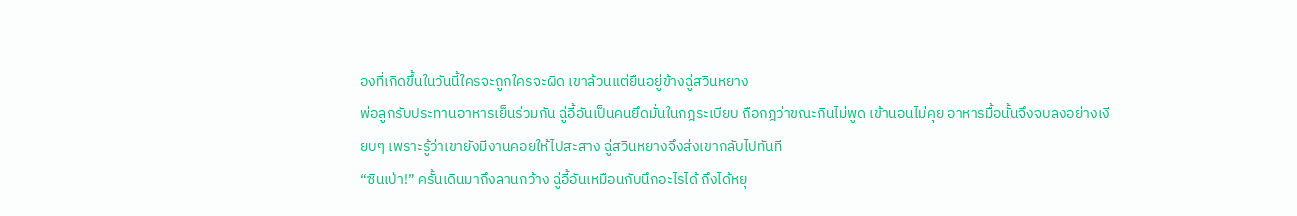องที่เกิดขึ้นในวันนี้ใครจะถูกใครจะผิด เขาล้วนแต่ยืนอยู่ข้างฉู่สวินหยาง
พ่อลูกรับประทานอาหารเย็นร่วมกัน ฉู่อี้อันเป็นคนยึดมั่นในกฎระเบียบ ถือกฎว่าขณะกินไม่พูด เข้านอนไม่คุย อาหารมื้อนั้นจึงจบลงอย่างเงียบๆ เพราะรู้ว่าเขายังมีงานคอยให้ไปสะสาง ฉู่สวินหยางจึงส่งเขากลับไปทันที
“ซินเป่า!” ครั้นเดินมาถึงลานกว้าง ฉู่อี้อันเหมือนกับนึกอะไรได้ ถึงได้หยุ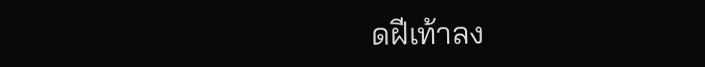ดฝีเท้าลง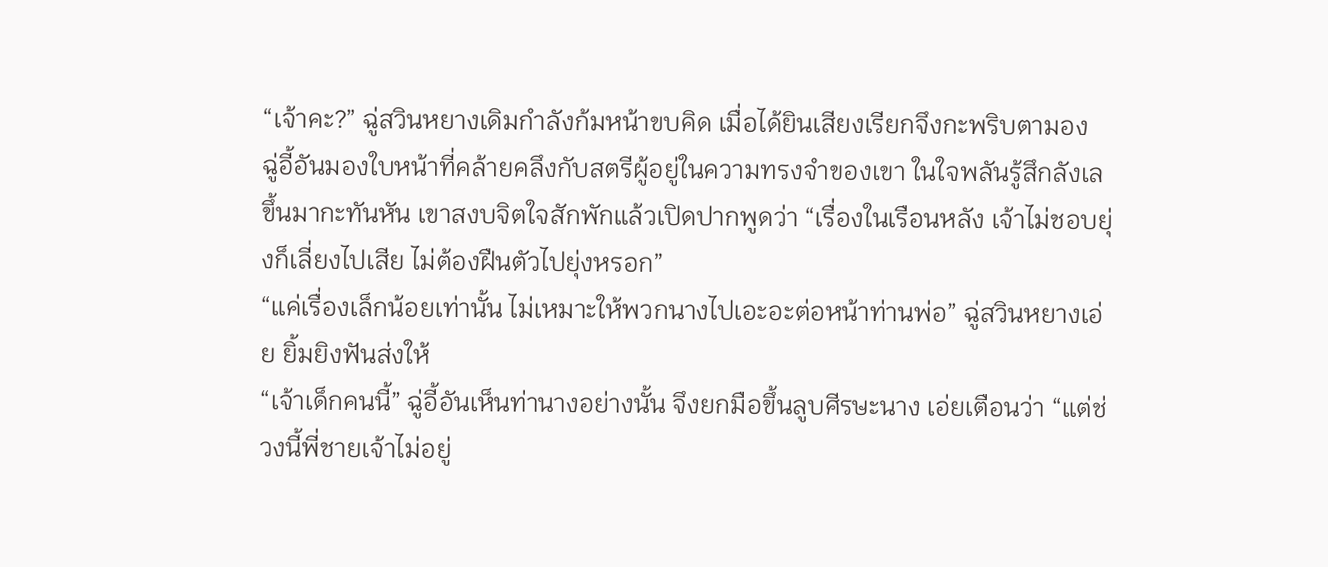“เจ้าคะ?” ฉู่สวินหยางเดิมกำลังก้มหน้าขบคิด เมื่อได้ยินเสียงเรียกจึงกะพริบตามอง
ฉู่อี้อันมองใบหน้าที่คล้ายคลึงกับสตรีผู้อยู่ในความทรงจำของเขา ในใจพลันรู้สึกลังเลขึ้นมากะทันหัน เขาสงบจิตใจสักพักแล้วเปิดปากพูดว่า “เรื่องในเรือนหลัง เจ้าไม่ชอบยุ่งก็เลี่ยงไปเสีย ไม่ต้องฝืนตัวไปยุ่งหรอก”
“แค่เรื่องเล็กน้อยเท่านั้น ไม่เหมาะให้พวกนางไปเอะอะต่อหน้าท่านพ่อ” ฉู่สวินหยางเอ่ย ยิ้มยิงฟันส่งให้
“เจ้าเด็กคนนี้” ฉู่อี้อันเห็นท่านางอย่างนั้น จึงยกมือขึ้นลูบศีรษะนาง เอ่ยเตือนว่า “แต่ช่วงนี้พี่ชายเจ้าไม่อยู่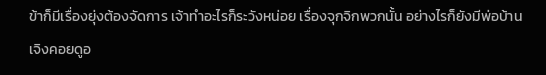ข้าก็มีเรื่องยุ่งต้องจัดการ เจ้าทำอะไรก็ระวังหน่อย เรื่องจุกจิกพวกนั้น อย่างไรก็ยังมีพ่อบ้านเจิงคอยดูอ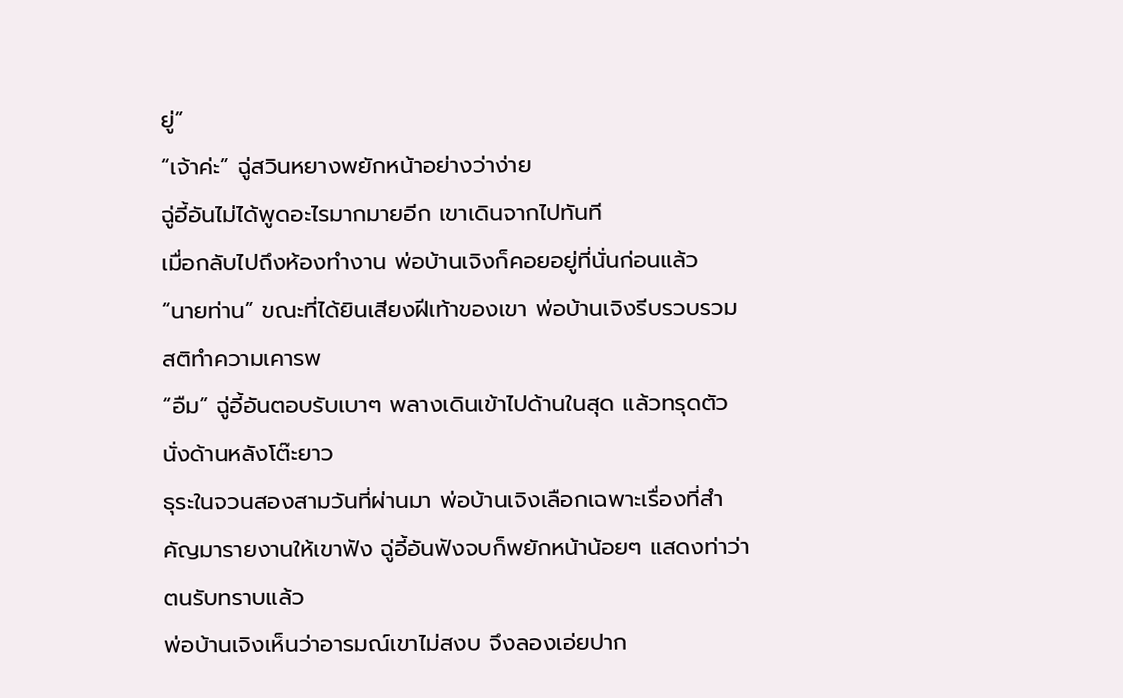ยู่”
“เจ้าค่ะ” ฉู่สวินหยางพยักหน้าอย่างว่าง่าย
ฉู่อี้อันไม่ได้พูดอะไรมากมายอีก เขาเดินจากไปทันที
เมื่อกลับไปถึงห้องทำงาน พ่อบ้านเจิงก็คอยอยู่ที่นั่นก่อนแล้ว
“นายท่าน” ขณะที่ได้ยินเสียงฝีเท้าของเขา พ่อบ้านเจิงรีบรวบรวมสติทำความเคารพ
“อืม” ฉู่อี้อันตอบรับเบาๆ พลางเดินเข้าไปด้านในสุด แล้วทรุดตัวนั่งด้านหลังโต๊ะยาว
ธุระในจวนสองสามวันที่ผ่านมา พ่อบ้านเจิงเลือกเฉพาะเรื่องที่สำคัญมารายงานให้เขาฟัง ฉู่อี้อันฟังจบก็พยักหน้าน้อยๆ แสดงท่าว่าตนรับทราบแล้ว
พ่อบ้านเจิงเห็นว่าอารมณ์เขาไม่สงบ จึงลองเอ่ยปาก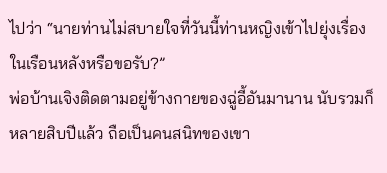ไปว่า “นายท่านไม่สบายใจที่วันนี้ท่านหญิงเข้าไปยุ่งเรื่องในเรือนหลังหรือขอรับ?”
พ่อบ้านเจิงติดตามอยู่ข้างกายของฉู่อี้อันมานาน นับรวมก็หลายสิบปีแล้ว ถือเป็นคนสนิทของเขา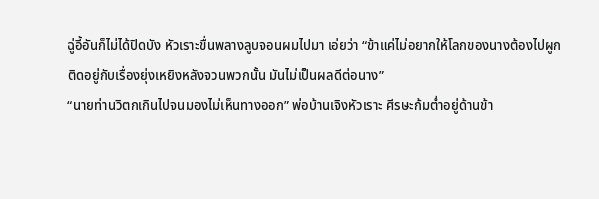ฉู่อี้อันก็ไม่ได้ปิดบัง หัวเราะขื่นพลางลูบจอนผมไปมา เอ่ยว่า “ข้าแค่ไม่อยากให้โลกของนางต้องไปผูกติดอยู่กับเรื่องยุ่งเหยิงหลังจวนพวกนั้น มันไม่เป็นผลดีต่อนาง”
“นายท่านวิตกเกินไปจนมองไม่เห็นทางออก” พ่อบ้านเจิงหัวเราะ ศีรษะก้มต่ำอยู่ด้านข้า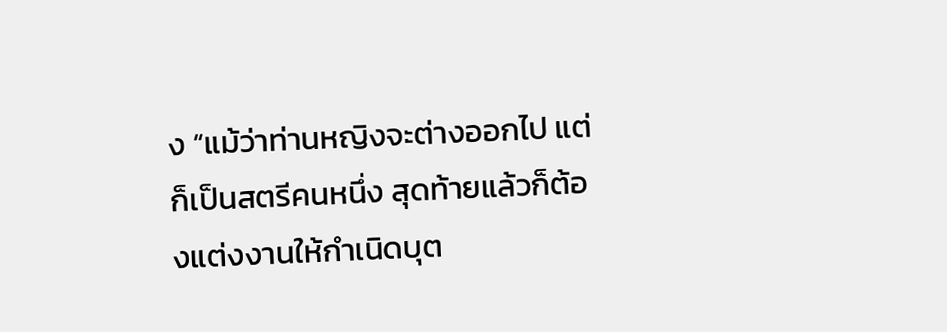ง “แม้ว่าท่านหญิงจะต่างออกไป แต่ก็เป็นสตรีคนหนึ่ง สุดท้ายแล้วก็ต้องแต่งงานให้กำเนิดบุต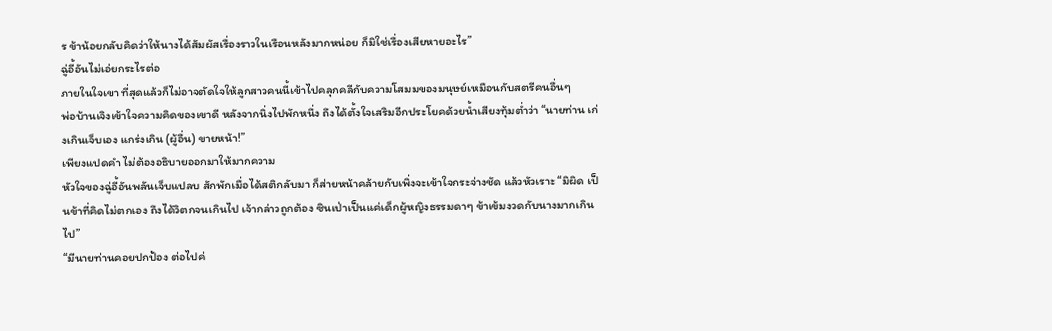ร ข้าน้อยกลับคิดว่าให้นางได้สัมผัสเรื่องราวในเรือนหลังมากหน่อย ก็มิใช่เรื่องเสียหายอะไร”
ฉู่อี้อันไม่เอ่ยกระไรต่อ
ภายในใจเขา ที่สุดแล้วก็ไม่อาจตัดใจให้ลูกสาวคนนี้เข้าไปคลุกคลีกับความโสมมของมนุษย์เหมือนกับสตรีคนอื่นๆ
พ่อบ้านเจิงเข้าใจความคิดของเขาดี หลังจากนิ่งไปพักหนึ่ง ถึงได้ตั้งใจเสริมอีกประโยคด้วยน้ำเสียงทุ้มต่ำว่า “นายท่าน เก่งเกินเจ็บเอง แกร่งเกิน (ผู้อื่น) ขายหน้า!”
เพียงแปดคำ ไม่ต้องอธิบายออกมาให้มากความ
หัวใจของฉู่อี้อันพลันเจ็บแปลบ สักพักเมื่อได้สติกลับมา ก็ส่ายหน้าคล้ายกับเพิ่งจะเข้าใจกระจ่างชัด แล้วหัวเราะ “มิผิด เป็นข้าที่คิดไม่ตกเอง ถึงได้วิตกจนเกินไป เจ้ากล่าวถูกต้อง ซินเป่าเป็นแค่เด็กผู้หญิงธรรมดาๆ ข้าเข้มงวดกับนางมากเกินไป”
“มีนายท่านคอยปกป้อง ต่อไปค่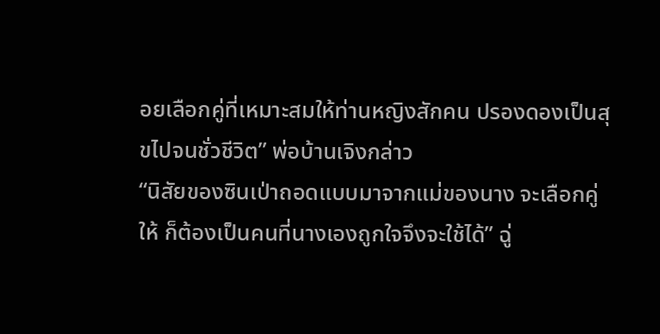อยเลือกคู่ที่เหมาะสมให้ท่านหญิงสักคน ปรองดองเป็นสุขไปจนชั่วชีวิต” พ่อบ้านเจิงกล่าว
“นิสัยของซินเป่าถอดแบบมาจากแม่ของนาง จะเลือกคู่ให้ ก็ต้องเป็นคนที่นางเองถูกใจจึงจะใช้ได้” ฉู่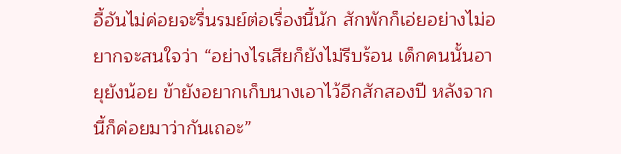อี้อันไม่ค่อยจะรื่นรมย์ต่อเรื่องนี้นัก สักพักก็เอ่ยอย่างไม่อยากจะสนใจว่า “อย่างไรเสียก็ยังไม่รีบร้อน เด็กคนนั้นอายุยังน้อย ข้ายังอยากเก็บนางเอาไว้อีกสักสองปี หลังจากนี้ก็ค่อยมาว่ากันเถอะ”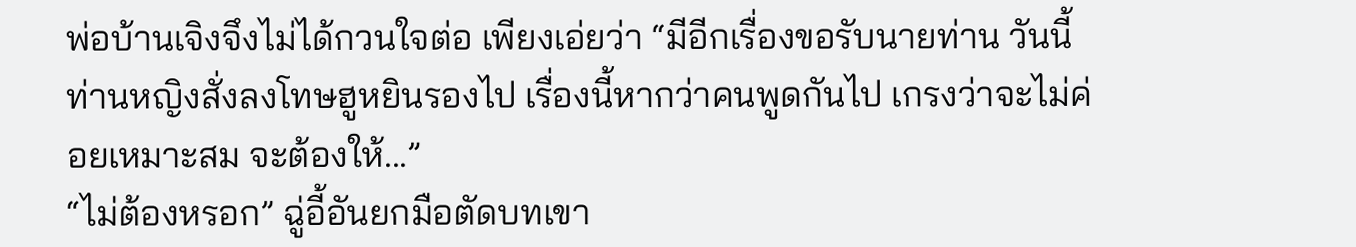พ่อบ้านเจิงจึงไม่ได้กวนใจต่อ เพียงเอ่ยว่า “มีอีกเรื่องขอรับนายท่าน วันนี้ท่านหญิงสั่งลงโทษฮูหยินรองไป เรื่องนี้หากว่าคนพูดกันไป เกรงว่าจะไม่ค่อยเหมาะสม จะต้องให้...”
“ไม่ต้องหรอก” ฉู่อี้อันยกมือตัดบทเขา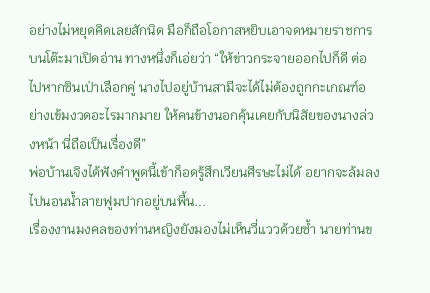อย่างไม่หยุดคิดเลยสักนิด มือก็ถือโอกาสหยิบเอาจดหมายราชการบนโต๊ะมาเปิดอ่าน ทางหนึ่งก็เอ่ยว่า “ให้ข่าวกระจายออกไปก็ดี ต่อไปหากซินเป่าเลือกคู่ นางไปอยู่บ้านสามีจะได้ไม่ต้องถูกกะเกณฑ์อย่างเข้มงวดอะไรมากมาย ให้คนข้างนอกคุ้นเคยกับนิสัยของนางล่วงหน้า นี่ถือเป็นเรื่องดี”
พ่อบ้านเจิงได้ฟังคำพูดนี้เข้าก็อดรู้สึกเวียนศีรษะไม่ได้ อยากจะล้มลงไปนอนน้ำลายฟูมปากอยู่บนพื้น...
เรื่องงานมงคลของท่านหญิงยังมองไม่เห็นวี่แววด้วยซ้ำ นายท่านข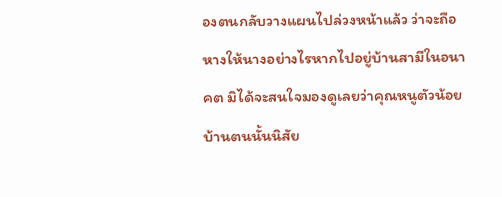องตนกลับวางแผนไปล่วงหน้าแล้ว ว่าจะถือหางให้นางอย่างไรหากไปอยู่บ้านสามีในอนาคต มิได้จะสนใจมองดูเลยว่าคุณหนูตัวน้อยบ้านตนนั้นนิสัย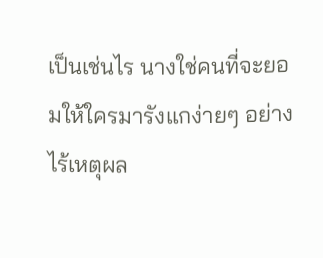เป็นเช่นไร นางใช่คนที่จะยอมให้ใครมารังแกง่ายๆ อย่างไร้เหตุผล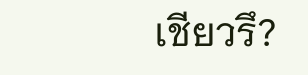เชียวรึ?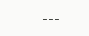---